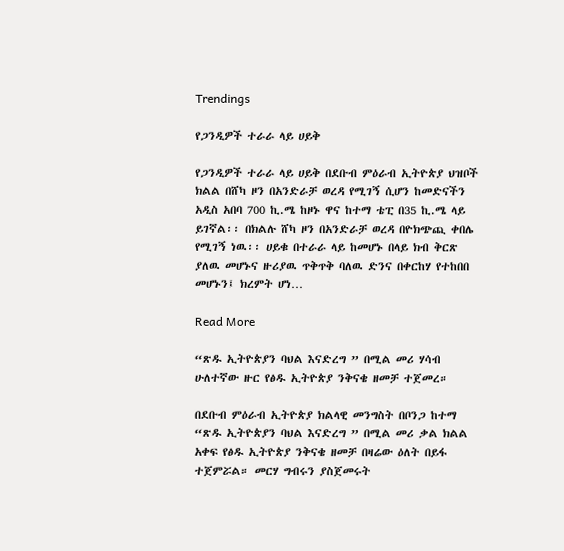Trendings

የጋንዲዎች ተራራ ላይ ሀይቅ

የጋንዲዎች ተራራ ላይ ሀይቅ በደቡብ ምዕራብ ኢትዮጵያ ህዝቦች ክልል በሸካ ዞን በአንድራቻ ወረዳ የሚገኝ ሲሆን ከመድናችን አዲስ አበባ 700 ኪ.ሜ ከዞኑ ዋና ከተማ ቴፒ በ35 ኪ.ሜ ላይ ይገኛል፡፡ በክልሉ ሸካ ዞን በአንድራቻ ወረዳ በዮክጭጪ ቀበሌ የሚገኝ ነዉ፡፡ ሀይቁ በተራራ ላይ ከመሆኑ በላይ ክብ ቅርጽ ያለዉ መሆኑና ዙሪያዉ ጥቅጥቅ ባለዉ ድንና በቀርከሃ የተከበበ መሆኑን፤ ክረምት ሆነ…

Read More

“ጽዱ ኢትዮጵያን ባህል እናድረግ ” በሚል መሪ ሃሳብ ሁለተኛው ዙር የፅዱ ኢትዮጵያ ንቅናቄ ዘመቻ ተጀመረ።

በደቡብ ምዕራብ ኢትዮጵያ ክልላዊ መንግስት በቦንጋ ከተማ “ጽዱ ኢትዮጵያን ባህል እናድረግ ” በሚል መሪ ቃል ክልል አቀፍ የፅዱ ኢትዮጵያ ንቅናቄ ዘመቻ በዛሬው ዕለት በይፋ ተጀምሯል። መርሃ ግብሩን ያስጀመሩት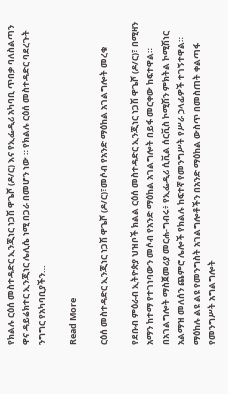የክልሉ ርዕሰ መስተዳድር ኢንጂነር ነጋሽ ዋጌሾ (ዶ/ር) እና የኢፌዲሪ አካባቢ ጥበቃ ባለስልጣን ዋና ዳይሬክተር ኢንጂነር ሌሊሴ ነሚ በጋራ በመሆን ነው ። የክልሉ ርዕሰ መስተዳድር ባደረጉት ንግግር የአካባቢያችን…

Read More

ርዕሰ መስተዳድር ኢንጂነር ነጋሽ ዋጌሾ (ዶ/ር)፣መሶብ የአንድ ማዕከል አገልግሎት መረቁ

የደቡብ ምዕራብ ኢትዮጵያ ህዝቦች ክልል ርዕሰ መስተዳድር ኢንጂነር ነጋሽ ዋጌሾ (ዶ/ር)፣ በሚዛን አማን ከተማ የተገነባውን መሶብ የአንድ ማዕከል አገልግሎት በይፋ መርቀው ከፍተዋል። በአገልግሎት ማስጀመሪያ መርሐ-ግብሩ፥ የኢፌዲሪ ሲቪል ሰርቪስ ኮሚሽን ምክትል ኮሚሽነር አልማዝ መለሰን ጨምሮ ሌሎች የክልሉ ከፍተኛ የመንግሥት የሥራ ኃላፊዎች ተገኝተዋል። ማዕከሉ ልዩ ልዩ የመንግስት አገልግሎቶችን በአንድ ማዕከል ውስጥ በመስጠት ቀልጣፋ የመንግሥት አግልግሎት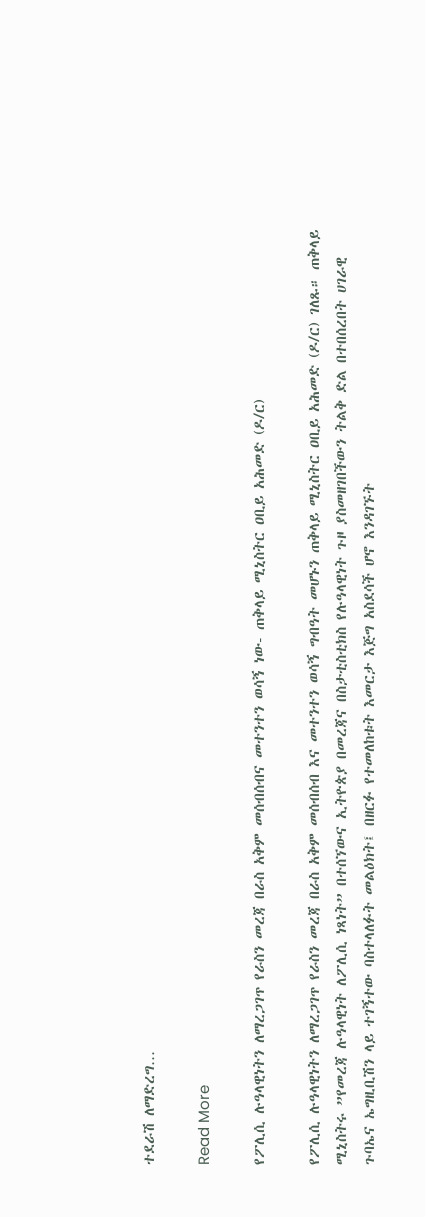ተደራሽ ለማድረግ…

Read More

የፖሊሲ ሉዓላዊነትን ለማረጋገጥ የራስን መረጃ በራስ አቅም መሰብሰብና መተንተን ወሳኝ ነው- ጠቅላይ ሚኒስትር ዐቢይ አሕመድ (ዶ/ር)

የፖሊሲ ሉዓላዊነትን ለማረጋገጥ የራስን መረጃ በራስ አቅም መሰብሰብ እና መተንተን ወሳኝ ግብዓት መሆኑን ጠቅላይ ሚኒስትር ዐቢይ አሕመድ (ዶ/ር) ገለጹ። ጠቅላይ ሚኒስትሩ ”የመረጃ ሉዓላዊነት ለፖሊሲ ነጻነት” በተሰኘውና ኢትዮጵያ በመረጃና በስታቲስቲክስ የሉዓላዊነት ጉዞ ያስመዘገበችውን ትልቅ ድል በተበሰረበት ሀገራዊ ጉባኤና ኤግዚቢሽን ላይ ተገኝተው ባስተላለፉት መልዕክት፤ በዘርፉ የተመለከቱት እመርታ እጅግ አስደሳች ሆኖ እንዳገኙት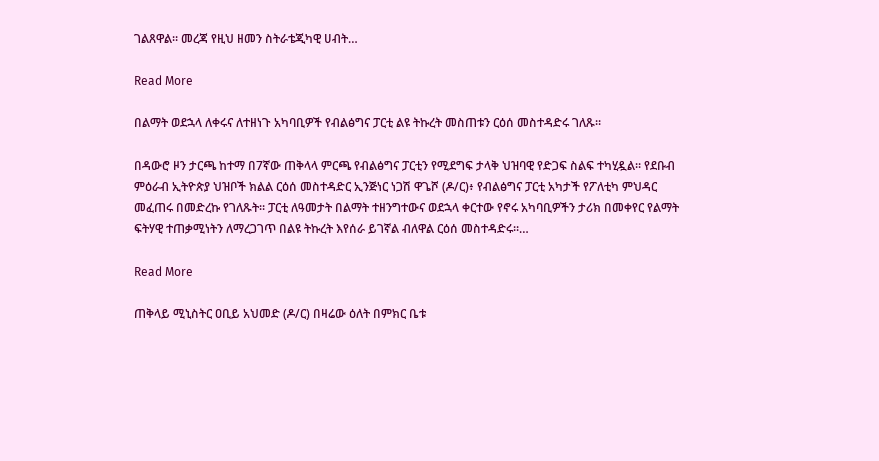ገልጸዋል። መረጃ የዚህ ዘመን ስትራቴጂካዊ ሀብት…

Read More

በልማት ወደኋላ ለቀሩና ለተዘነጉ አካባቢዎች የብልፅግና ፓርቲ ልዩ ትኩረት መስጠቱን ርዕሰ መስተዳድሩ ገለጹ።

በዳውሮ ዞን ታርጫ ከተማ በ7ኛው ጠቅላላ ምርጫ የብልፅግና ፓርቲን የሚደግፍ ታላቅ ህዝባዊ የድጋፍ ስልፍ ተካሂዷል። የደቡብ ምዕራብ ኢትዮጵያ ህዝቦች ክልል ርዕሰ መስተዳድር ኢንጅነር ነጋሽ ዋጌሾ (ዶ/ር)፥ የብልፅግና ፓርቲ አካታች የፖለቲካ ምህዳር መፈጠሩ በመድረኩ የገለጹት። ፓርቲ ለዓመታት በልማት ተዘንግተውና ወደኋላ ቀርተው የኖሩ አካባቢዎችን ታሪክ በመቀየር የልማት ፍትሃዊ ተጠቃሚነትን ለማረጋገጥ በልዩ ትኩረት እየሰራ ይገኛል ብለዋል ርዕሰ መስተዳድሩ።…

Read More

ጠቅላይ ሚኒስትር ዐቢይ አህመድ (ዶ/ር) በዛሬው ዕለት በምክር ቤቱ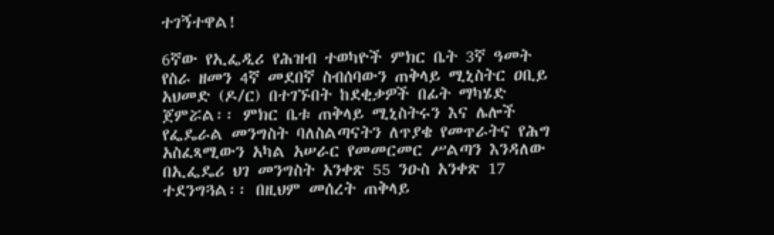ተገኝተዋል!

6ኛው የኢፌዲሪ የሕዝብ ተወካዮች ምክር ቤት 3ኛ ዓመት የስራ ዘመን 4ኛ መደበኛ ስብሰባውን ጠቅላይ ሚኒስትር ዐቢይ አህመድ (ዶ/ር) በተገኙበት ከደቂቃዎች በፊት ማካሄድ ጀምሯል፡፡ ምክር ቤቱ ጠቅላይ ሚኒስትሩን እና ሌሎች የፌዴራል መንግስት ባለስልጣናትን ለጥያቄ የመጥራትና የሕግ አስፈጻሚውን አካል አሠራር የመመርመር ሥልጣን እንዳለው በኢፌዴሪ ህገ መንግስት አንቀጽ 55 ንዑስ አንቀጽ 17 ተደንግጓል፡፡ በዚህም መሰረት ጠቅላይ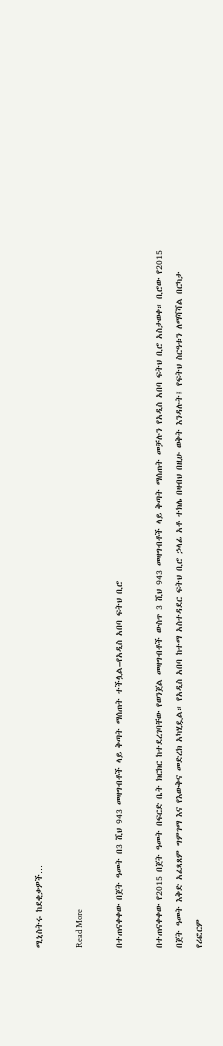ሚኒስትሩ ከደቂቃዎች…

Read More

በተጠናቀቀው በጀት ዓመት በ3 ሺህ 943 መዛግብቶች ላይ ቅጣት ማሰጠት ተችሏል–የአዲስ አበባ ፍትህ ቢሮ

በተጠናቀቀው የ2015 በጀት ዓመት በፍርድ ቤት ክርክር ከተደረገባቸው የወንጀል መዛግብቶች ውስጥ 3 ሺህ 943 መዛግብቶች ላይ ቅጣት ማሰጠት መቻሉን የአዲስ አበባ ፍትህ ቢሮ አስታወቀ። ቢሮው የ2015 በጀት ዓመት እቅድ አፈጻጸም ግምገማ እና የእውቅና መድረክ አካሂዷል። የአዲስ አበባ ከተማ አስተዳደር ፍትህ ቢሮ ኃላፊ አቶ ተክሌ በዛብህ በዚሁ ወቅት እንዳሉት፤ የፍትህ ስርዓቱን ለማሻሻል በርካታ የሪፎርም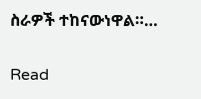ስራዎች ተከናውነዋል።…

Read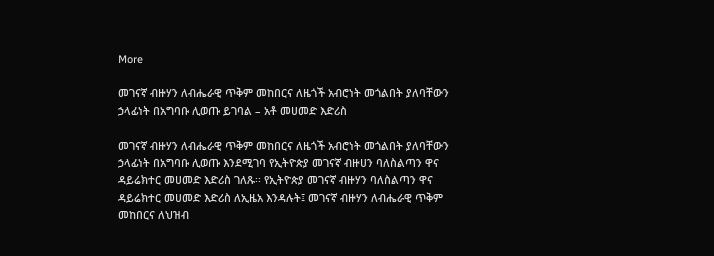More

መገናኛ ብዙሃን ለብሔራዊ ጥቅም መከበርና ለዜጎች አብሮነት መጎልበት ያለባቸውን ኃላፊነት በአግባቡ ሊወጡ ይገባል – አቶ መሀመድ እድሪስ

መገናኛ ብዙሃን ለብሔራዊ ጥቅም መከበርና ለዜጎች አብሮነት መጎልበት ያለባቸውን ኃላፊነት በአግባቡ ሊወጡ እንደሚገባ የኢትዮጵያ መገናኛ ብዙሀን ባለስልጣን ዋና ዳይሬክተር መሀመድ እድሪስ ገለጹ፡፡ የኢትዮጵያ መገናኛ ብዙሃን ባለስልጣን ዋና ዳይሬክተር መሀመድ እድሪስ ለኢዜአ እንዳሉት፤ መገናኛ ብዙሃን ለብሔራዊ ጥቅም መከበርና ለህዝብ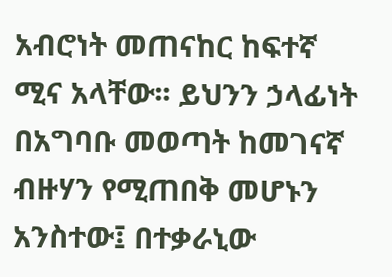አብሮነት መጠናከር ከፍተኛ ሚና አላቸው፡፡ ይህንን ኃላፊነት በአግባቡ መወጣት ከመገናኛ ብዙሃን የሚጠበቅ መሆኑን አንስተው፤ በተቃራኒው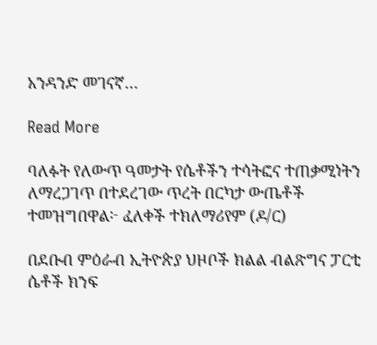አንዳንድ መገናኛ…

Read More

ባለፉት የለውጥ ዓመታት የሴቶችን ተሳትፎና ተጠቃሚነትን ለማረጋገጥ በተደረገው ጥረት በርካታ ውጤቶች ተመዝግበዋል፦ ፈለቀች ተክለማሪየም (ዶ/ር)

በደቡብ ምዕራብ ኢትዮጵያ ህዞቦች ክልል ብልጽግና ፓርቲ ሴቶች ክንፍ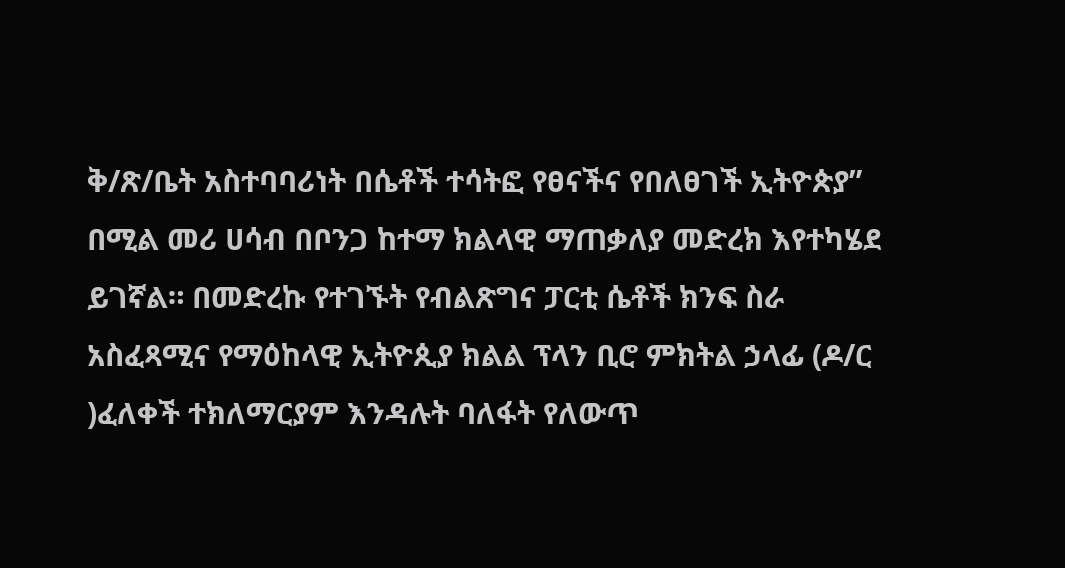ቅ/ጽ/ቤት አስተባባሪነት በሴቶች ተሳትፎ የፀናችና የበለፀገች ኢትዮጵያ” በሚል መሪ ሀሳብ በቦንጋ ከተማ ክልላዊ ማጠቃለያ መድረክ እየተካሄደ ይገኛል። በመድረኩ የተገኙት የብልጽግና ፓርቲ ሴቶች ክንፍ ስራ አስፈጻሚና የማዕከላዊ ኢትዮጲያ ክልል ፕላን ቢሮ ምክትል ኃላፊ (ዶ/ር )ፈለቀች ተክለማርያም እንዳሉት ባለፋት የለውጥ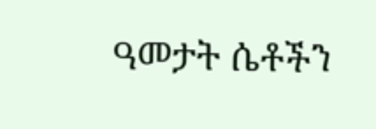ዓመታት ሴቶችን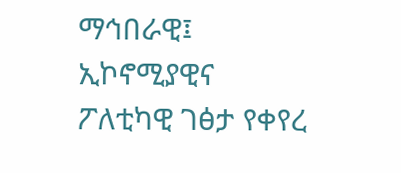ማኅበራዊ፤ ኢኮኖሚያዊና ፖለቲካዊ ገፅታ የቀየረ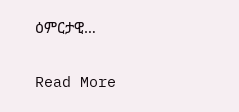ዕምርታዊ…

Read More